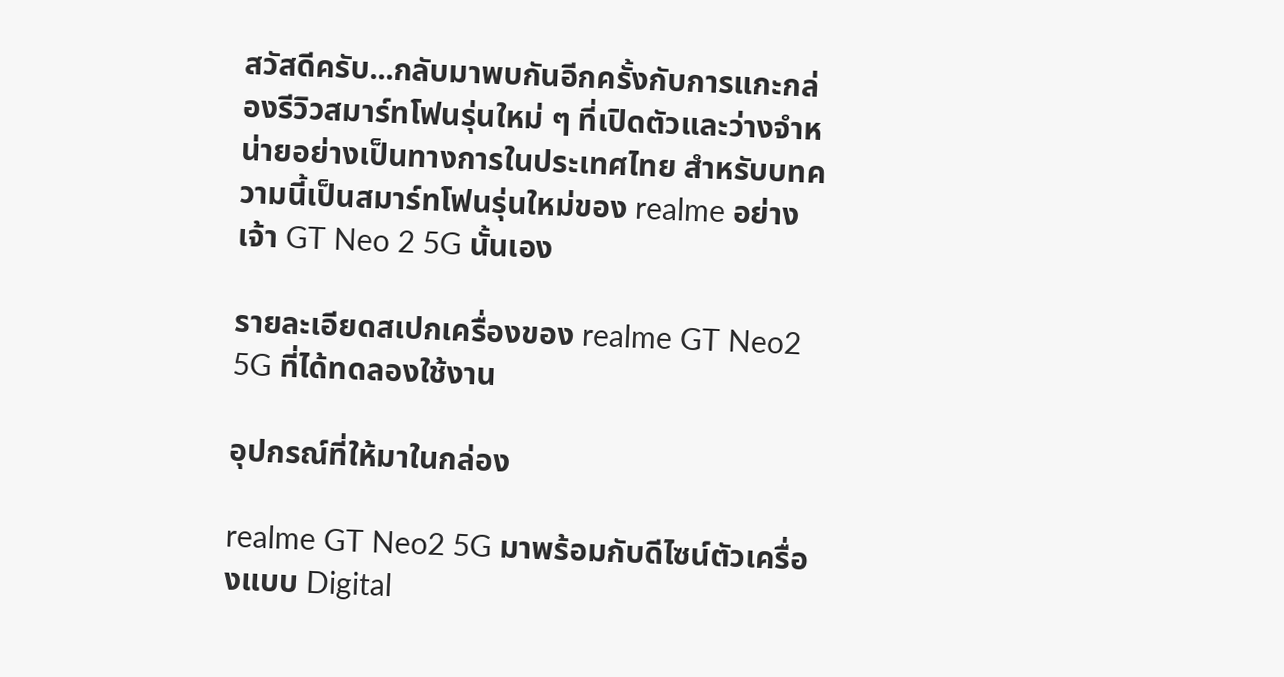สวัสดีครับ...กลับมาพบกันอีกครั้งกับการแกะกล่องรีวิวสมาร์ทโฟนรุ่นใหม่ ๆ ที่เปิดตัวและว่างจำหน่ายอย่างเป็นทางการในประเทศไทย สำหรับบทความนี้เป็นสมาร์ทโฟนรุ่นใหม่ของ realme อย่างเจ้า GT Neo 2 5G นั้นเอง

รายละเอียดสเปกเครื่องของ realme GT Neo2 5G ที่ได้ทดลองใช้งาน

อุปกรณ์ที่ให้มาในกล่อง

realme GT Neo2 5G มาพร้อมกับดีไซน์ตัวเครื่องแบบ Digital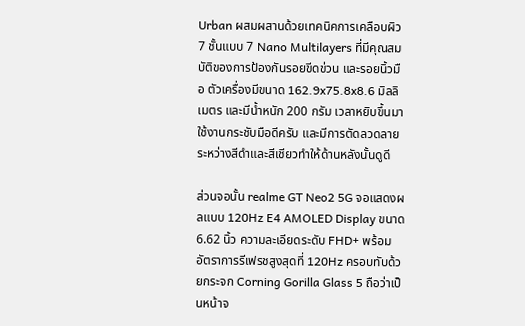Urban ผสมผสานด้วยเทคนิคการเคลือบผิว 7 ชั้นแบบ 7 Nano Multilayers ที่มีคุณสมบัติของการป้องกันรอยขีดข่วน และรอยนิ้วมือ ตัวเครื่องมีขนาด 162.9x75.8x8.6 มิลลิเมตร และมีน้ำหนัก 200 กรัม เวลาหยิบขึ้นมาใช้งานกระชับมือดีครับ และมีการตัดลวดลายระหว่างสีดำและสีเชียวทำให้ด้านหลังนั้นดูดี

ส่วนจอนั้น realme GT Neo2 5G จอแสดงผลแบบ 120Hz E4 AMOLED Display ขนาด 6.62 นิ้ว ความละเอียดระดับ FHD+ พร้อมอัตราการรีเฟรชสูงสุดที่ 120Hz ครอบทับด้วยกระจก Corning Gorilla Glass 5 ถือว่าเป็นหน้าจ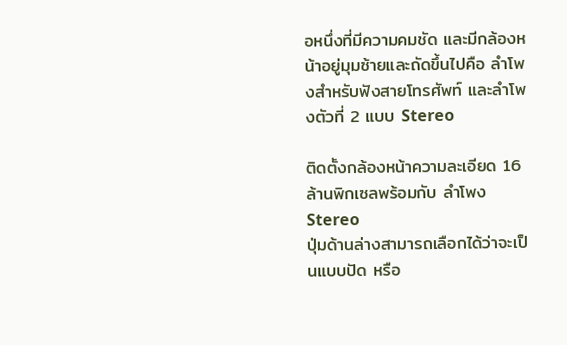อหนึ่งที่มีความคมชัด และมีกล้องหน้าอยู่มุมซ้ายและถัดขึ้นไปคือ ลำโพงสำหรับฟังสายโทรศัพท์ และลำโพงตัวที่ 2 แบบ Stereo

ติดตั้งกล้องหน้าความละเอียด 16 ล้านพิกเซลพร้อมกับ ลำโพง Stereo
ปุ่มด้านล่างสามารถเลือกได้ว่าจะเป็นแบบปัด หรือ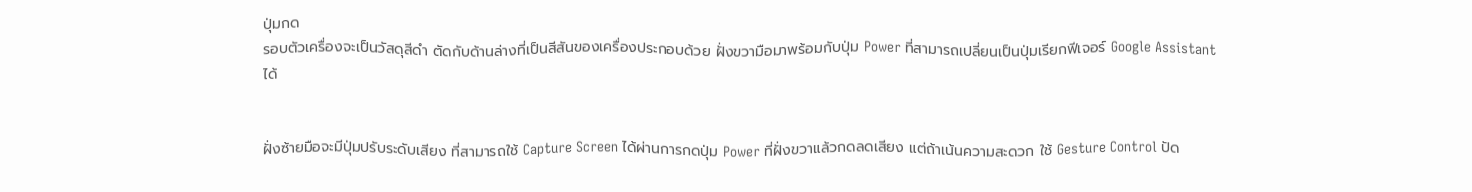ปุ่มกด
รอบตัวเครื่องจะเป็นวัสดุสีดำ ตัดกับด้านล่างที่เป็นสีสันของเครื่องประกอบด้วย ฝั่งขวามือมาพร้อมกับปุ่ม Power ที่สามารถเปลี่ยนเป็นปุ่มเรียกฟีเจอร์ Google Assistant ได้


ฝั่งซ้ายมือจะมีปุ่มปรับระดับเสียง ที่สามารถใช้ Capture Screen ได้ผ่านการกดปุ่ม Power ที่ฝั่งขวาแล้วกดลดเสียง แต่ถ้าเน้นความสะดวก ใช้ Gesture Control ปัด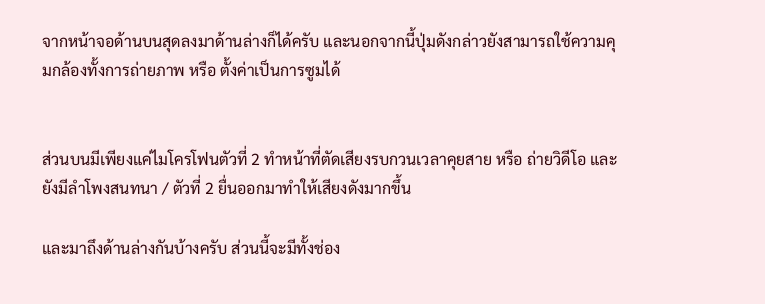จากหน้าจอด้านบนสุดลงมาด้านล่างก็ได้ครับ และนอกจากนี้ปุ่มดังกล่าวยังสามารถใช้ความคุมกล้องทั้งการถ่ายภาพ หรือ ตั้งค่าเป็นการซูมได้


ส่วนบนมีเพียงแค่ไมโครโฟนตัวที่ 2 ทำหน้าที่ตัดเสียงรบกวนเวลาคุยสาย หรือ ถ่ายวิดีโอ และยังมีลำโพงสนทนา / ตัวที่ 2 ยื่นออกมาทำให้เสียงดังมากขึ้น

และมาถึงด้านล่างกันบ้างครับ ส่วนนี้จะมีทั้งช่อง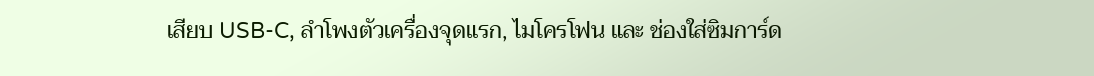เสียบ USB-C, ลำโพงตัวเครื่องจุดแรก, ไมโครโฟน และ ช่องใส่ซิมการ์ด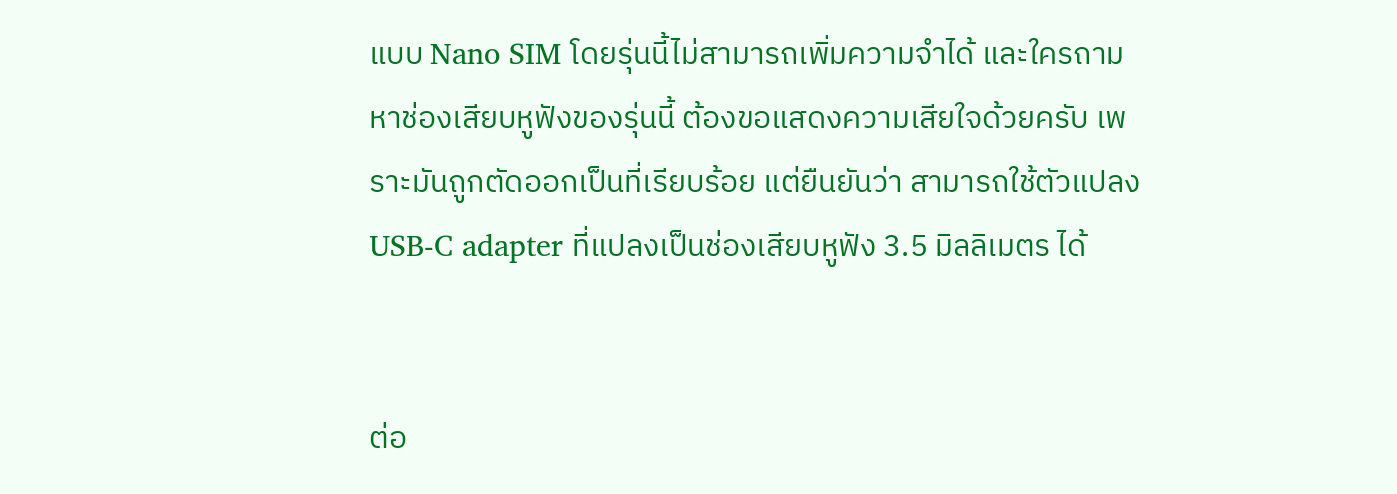แบบ Nano SIM โดยรุ่นนี้ไม่สามารถเพิ่มความจำได้ และใครถามหาช่องเสียบหูฟังของรุ่นนี้ ต้องขอแสดงความเสียใจด้วยครับ เพราะมันถูกตัดออกเป็นที่เรียบร้อย แต่ยืนยันว่า สามารถใช้ตัวแปลง USB-C adapter ที่แปลงเป็นช่องเสียบหูฟัง 3.5 มิลลิเมตร ได้


ต่อ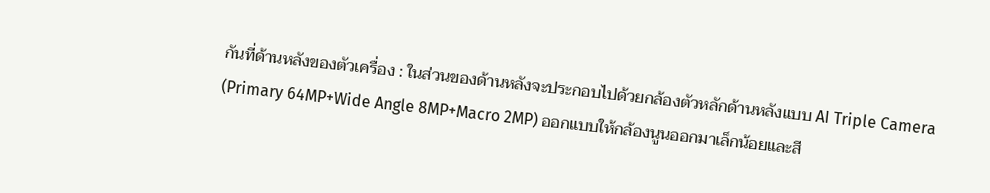กันที่ด้านหลังของตัวเครื่อง : ในส่วนของด้านหลังจะประกอบไปด้วยกล้องตัวหลักด้านหลังแบบ AI Triple Camera (Primary 64MP+Wide Angle 8MP+Macro 2MP) ออกแบบให้กล้องนูนออกมาเล็กน้อยและสี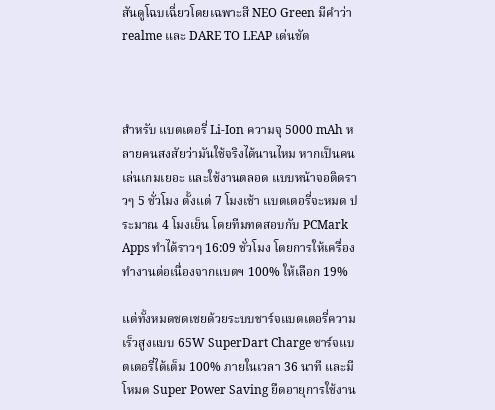สันดูโฉบเฉี่ยวโดยเฉพาะสี NEO Green มีคำว่า realme และ DARE TO LEAP เด่นชัด



สำหรับ แบตเตอรี่ Li-Ion ความจุ 5000 mAh หลายคนสงสัยว่ามันใช้จริงได้นานไหม หากเป็นคนเล่นเกมเยอะ และใช้งานตลอด แบบหน้าจอติดราวๆ 5 ชั่วโมง ตั้งแต่ 7 โมงเช้า แบตเตอรี่จะหมด ประมาณ 4 โมงเย็น โดยทีมทดสอบกับ PCMark Apps ทำได้ราวๆ 16:09 ชั่วโมง โดยการให้เครื่องทำงานต่อเนื่องจากแบตฯ 100% ให้เลือก 19%

แต่ทั้งหมดชดเชยด้วยระบบชาร์จแบตเตอรี่ความเร็วสูงแบบ 65W SuperDart Charge ชาร์จแบตเตอรี่ได้เต็ม 100% ภายในเวลา 36 นาที และมีโหมด Super Power Saving ยืดอายุการใช้งาน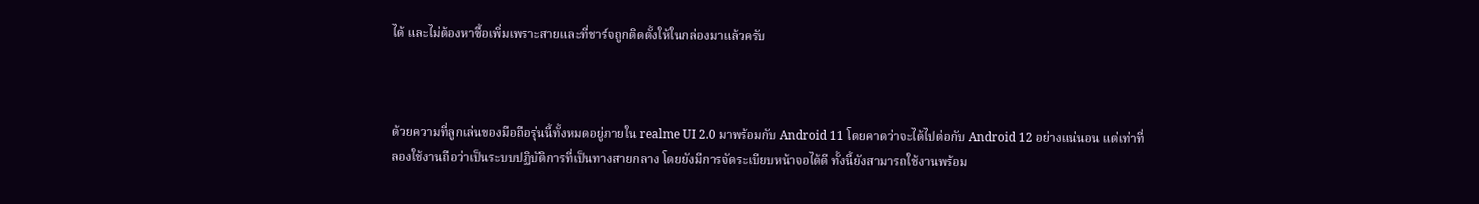ได้ และไม่ต้องหาซื้อเพิ่มเพราะสายและที่ชาร์จถูกติดตั้งให้ในกล่องมาแล้วครับ



ด้วยความที่ลูกเล่นของมือถือรุ่นนี้ทั้งหมดอยู่ภายใน realme UI 2.0 มาพร้อมกับ Android 11 โดยคาดว่าจะได้ไปต่อกับ Android 12 อย่างแน่นอน แต่เท่าที่ลองใช้งานถือว่าเป็นระบบปฏิบัติการที่เป็นทางสายกลาง โดยยังมีการจัดระเบียบหน้าจอได้ดี ทั้งนี้ยังสามารถใช้งานพร้อม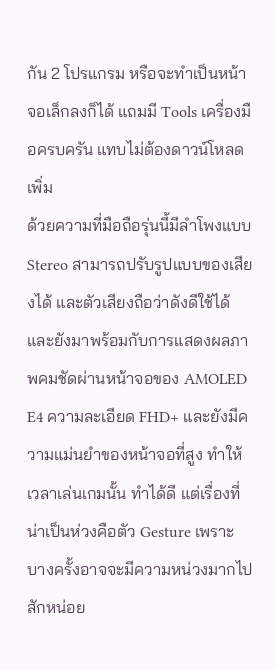กัน 2 โปรแกรม หรือจะทำเป็นหน้าจอเล็กลงก็ได้ แถมมี Tools เครื่องมือครบครัน แทบไม่ต้องดาวน์โหลดเพิ่ม
ด้วยความที่มือถือรุ่นนี้มีลำโพงแบบ Stereo สามารถปรับรูปแบบของเสียงได้ และตัวเสียงถือว่าดังดีใช้ได้ และยังมาพร้อมกับการแสดงผลภาพคมชัดผ่านหน้าจอของ AMOLED E4 ความละเอียด FHD+ และยังมีความแม่นยำของหน้าจอที่สูง ทำให้เวลาเล่นเกมนั้น ทำได้ดี แต่เรื่องที่น่าเป็นห่วงคือตัว Gesture เพราะบางครั้งอาจจะมีความหน่วงมากไปสักหน่อย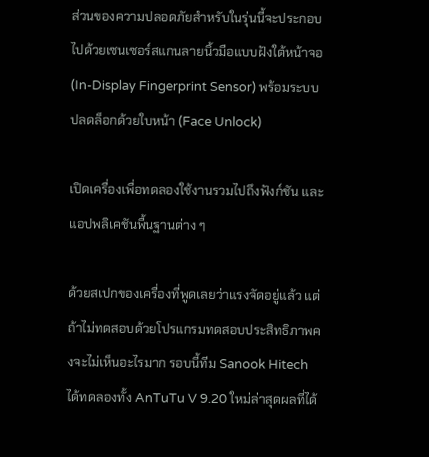ส่วนของความปลอดภัยสำหรับในรุ่นนี้จะประกอบไปด้วยเซนเซอร์สแกนลายนิ้วมือแบบฝังใต้หน้าจอ (In-Display Fingerprint Sensor) พร้อมระบบปลดล็อกด้วยใบหน้า (Face Unlock)

เปิดเครื่องเพื่อทดลองใช้งานรวมไปถึงฟังก์ชัน และแอปพลิเคชันพื้นฐานต่าง ๆ

ด้วยสเปกของเครื่องที่พูดเลยว่าแรงจัดอยู่แล้ว แต่ถ้าไม่ทดสอบด้วยโปรแกรมทดสอบประสิทธิภาพคงจะไม่เห็นอะไรมาก รอบนี้ทีม Sanook Hitech ได้ทดลองทั้ง AnTuTu V 9.20 ใหม่ล่าสุดผลที่ได้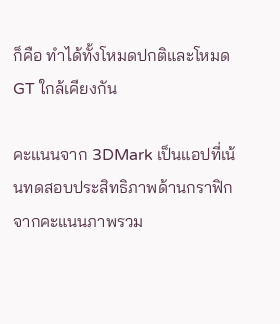ก็คือ ทำได้ทั้งโหมดปกติและโหมด GT ใกล้เคียงกัน

คะแนนจาก 3DMark เป็นแอปที่เน้นทดสอบประสิทธิภาพด้านกราฟิก จากคะแนนภาพรวม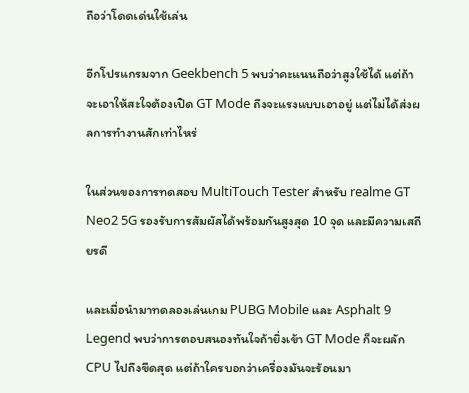ถือว่าโดดเด่นใช้เล่น

อีกโปรแกรมจาก Geekbench 5 พบว่าคะแนนถือว่าสูงใช้ได้ แต่ถ้าจะเอาให้สะใจต้องเปิด GT Mode ถึงจะแรงแบบเอาอยู่ แต่ไม่ได้ส่งผลการทำงานสักเท่าไหร่

ในส่วนของการทดสอบ MultiTouch Tester สำหรับ realme GT Neo2 5G รองรับการสัมผัสได้พร้อมกันสูงสุด 10 จุด และมีความเสถียรดี

และเมื่อนำมาทดลองเล่นเกม PUBG Mobile และ Asphalt 9 Legend พบว่าการตอบสนองทันใจถ้ายิ่งเข้า GT Mode ก็จะผลัก CPU ไปถึงขีดสุด แต่ถ้าใครบอกว่าเครื่องมันจะร้อนมา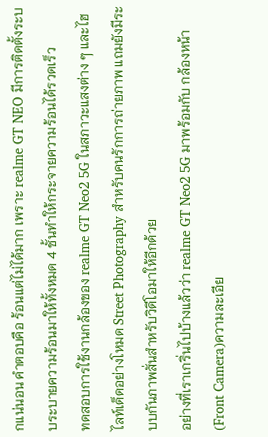กแน่นอน คำตอบคือ ร้อนแต่ไม่ได้มาก เพราะ realme GT NEO มีการติดตั้งระบบระบายความร้อนมาให้ทั้งหมด 4 ชั้นทำให้กระจายความร้อนได้รวดเร็ว
ทดสอบการใช้งานกล้องของ realme GT Neo2 5G ในสภาวะแสงต่าง ๆ และไฮไลท์เด็ดอย่างโหมด Street Photography สำหรับคนรักการถ่ายภาพ แถมยังมีระบบกันภาพสั่นสำหรับวิดีโอมาให้อีกด้วย
อย่างที่เราเกริ่นไปบ้างแล้วว่า realme GT Neo2 5G มาพร้อมกับ กล้องหน้า (Front Camera)ความละเอีย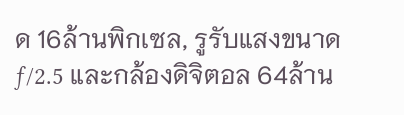ด 16ล้านพิกเซล, รูรับแสงขนาด ƒ/2.5 และกล้องดิจิตอล 64ล้าน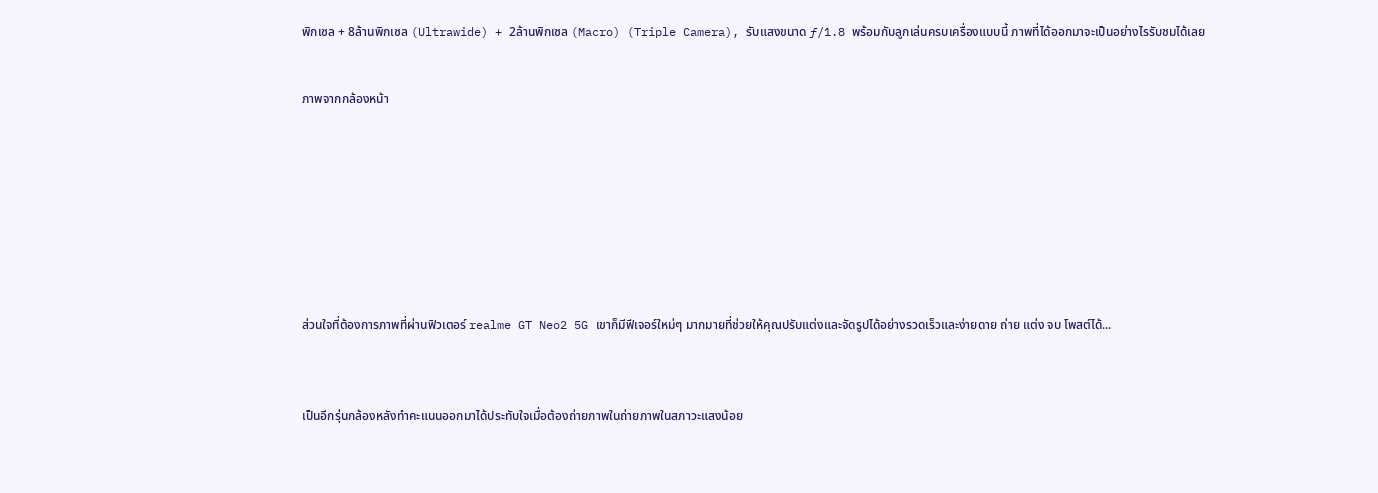พิกเซล + 8ล้านพิกเซล (Ultrawide) + 2ล้านพิกเซล (Macro) (Triple Camera), รับแสงขนาด ƒ/1.8 พร้อมกับลูกเล่นครบเครื่องแบบนี้ ภาพที่ได้ออกมาจะเป็นอย่างไรรับชมได้เลย


ภาพจากกล้องหน้า









ส่วนใจที่ต้องการภาพที่ผ่านฟิวเตอร์ realme GT Neo2 5G เขาก็มีฟีเจอร์ใหม่ๆ มากมายที่ช่วยให้คุณปรับแต่งและจัดรูปได้อย่างรวดเร็วและง่ายดาย ถ่าย แต่ง จบ โพสต์ได้...



เป็นอีกรุ่นกล้องหลังทำคะแนนออกมาได้ประทับใจเมื่อต้องถ่ายภาพในถ่ายภาพในสภาวะแสงน้อย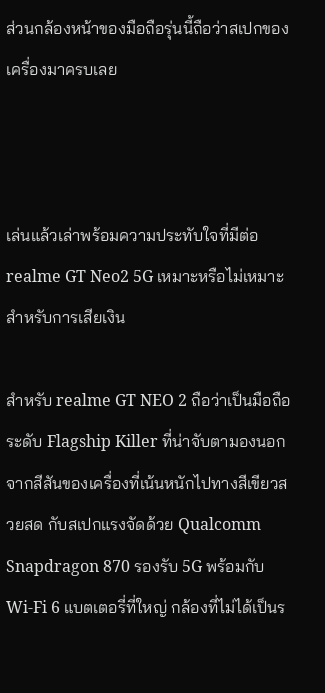ส่วนกล้องหน้าของมือถือรุ่นนี้ถือว่าสเปกของเครื่องมาครบเลย



เล่นแล้วเล่าพร้อมความประทับใจที่มีต่อ realme GT Neo2 5G เหมาะหรือไม่เหมาะสำหรับการเสียเงิน

สำหรับ realme GT NEO 2 ถือว่าเป็นมือถือระดับ Flagship Killer ที่น่าจับตามองนอกจากสีสันของเครื่องที่เน้นหนักไปทางสีเขียวสวยสด กับสเปกแรงจัดด้วย Qualcomm Snapdragon 870 รองรับ 5G พร้อมกับ Wi-Fi 6 แบตเตอรี่ที่ใหญ่ กล้องที่ไม่ได้เป็นร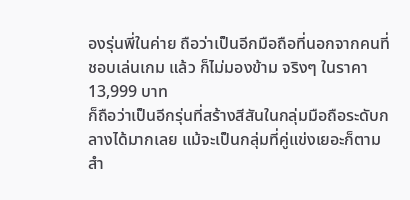องรุ่นพี่ในค่าย ถือว่าเป็นอีกมือถือที่นอกจากคนที่ชอบเล่นเกม แล้ว ก็ไม่มองข้าม จริงๆ ในราคา 13,999 บาท
ก็ถือว่าเป็นอีกรุ่นที่สร้างสีสันในกลุ่มมือถือระดับกลางได้มากเลย แม้จะเป็นกลุ่มที่คู่แข่งเยอะก็ตาม สำ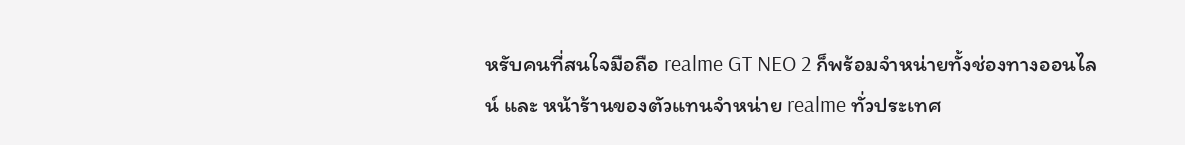หรับคนที่สนใจมือถือ realme GT NEO 2 ก็พร้อมจำหน่ายทั้งช่องทางออนไลน์ และ หน้าร้านของตัวแทนจำหน่าย realme ทั่วประเทศ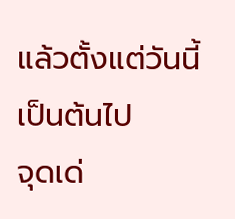แล้วตั้งแต่วันนี้เป็นต้นไป
จุดเด่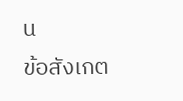น
ข้อสังเกต